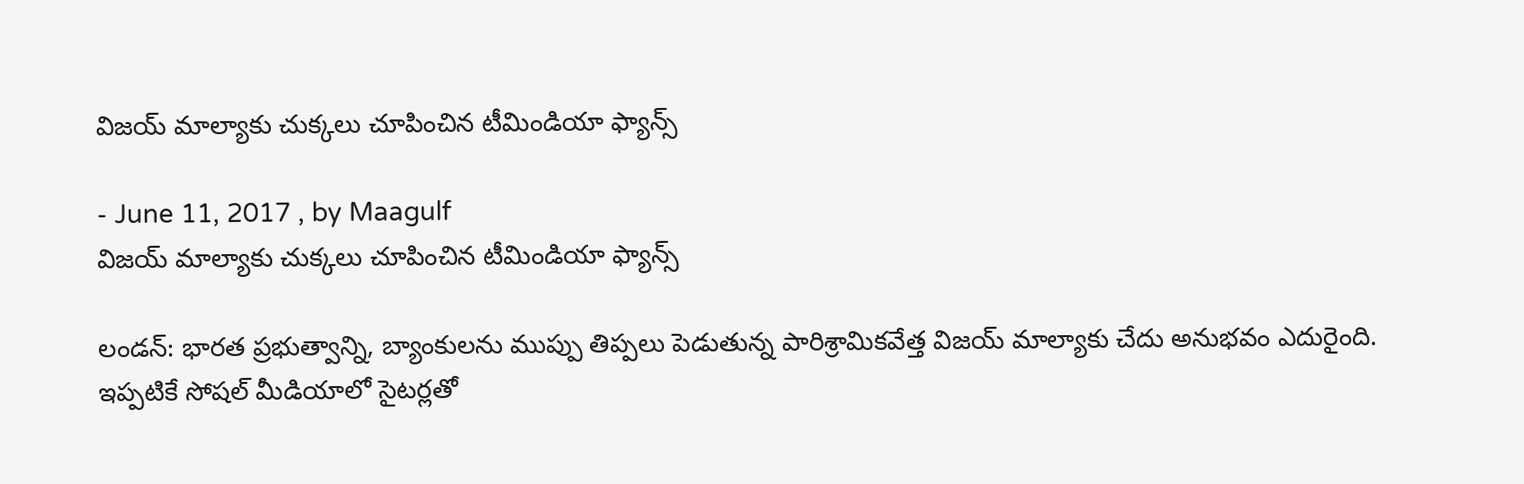విజయ్‌ మాల్యాకు చుక్కలు చూపించిన టీమిండియా ఫ్యాన్స్‌

- June 11, 2017 , by Maagulf
విజయ్‌ మాల్యాకు చుక్కలు చూపించిన టీమిండియా ఫ్యాన్స్‌

లండన్‌: భారత ప్రభుత్వాన్ని, బ్యాంకులను ముప్పు తిప్పలు పెడుతున్న పారిశ్రామికవేత్త విజయ్‌ మాల్యాకు చేదు అనుభవం ఎదురైంది. ఇప్పటికే సోషల్‌ మీడియాలో సైటర్లతో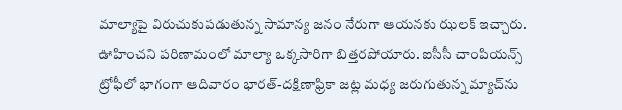మాల్యాపై విరుచుకుపడుతున్న సామాన్య జనం నేరుగా ఆయనకు ఝలక్‌ ఇచ్చారు. ఊహించని పరిణామంలో మాల్యా ఒక్కసారిగా బిత్తరపోయారు. ఐసీసీ చాంపియన్స్‌ ట్రోఫీలో భాగంగా ఆదివారం భారత్‌-దక్షిణాఫ్రికా జట్ల మధ్య జరుగుతున్న మ్యాచ్‌ను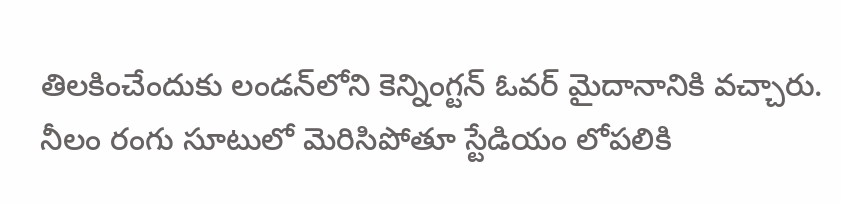తిలకించేందుకు లండన్‌లోని కెన్నింగ్టన్‌ ఓవర్‌ మైదానానికి వచ్చారు. నీలం రంగు సూటులో మెరిసిపోతూ స్టేడియం లోపలికి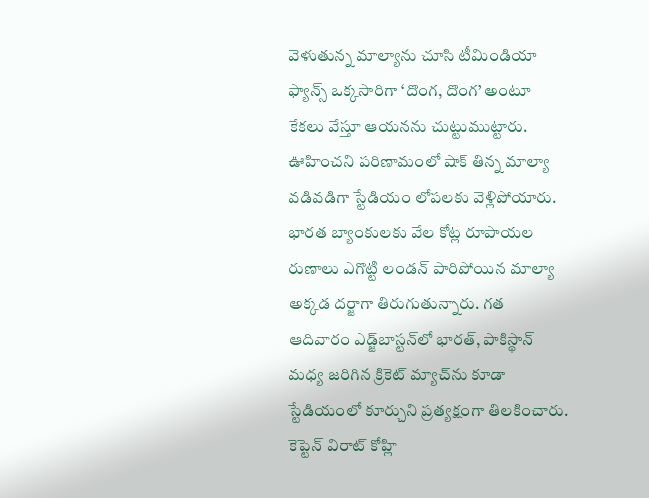వెళుతున్న మాల్యాను చూసి టీమిండియా ఫ్యాన్స్‌ ఒక్కసారిగా ‘దొంగ, దొంగ’ అంటూ కేకలు వేస్తూ ఆయనను చుట్టుముట్టారు. ఊహించని పరిణామంలో షాక్‌ తిన్న మాల్యా వడివడిగా స్టేడియం లోపలకు వెళ్లిపోయారు. భారత బ్యాంకులకు వేల కోట్ల రూపాయల రుణాలు ఎగొట్టి లండన్‌ పారిపోయిన మాల్యా అక్కడ దర్జాగా తిరుగుతున్నారు. గత ఆదివారం ఎడ్జ్‌బాస్టన్‌లో భారత్‌, పాకిస్థాన్‌ మధ్య జరిగిన క్రికెట్‌ మ్యాచ్‌ను కూడా స్టేడియంలో కూర్చుని ప్రత్యక్షంగా తిలకించారు. కెప్టెన్‌ విరాట్‌ కోహ్లి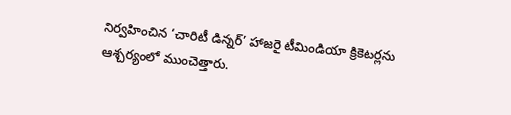నిర్వహించిన ‘చారిటీ డిన్నర్‌’ హాజరై టీమిండియా క్రికెటర్లను ఆశ్చర్యంలో ముంచెత్తారు.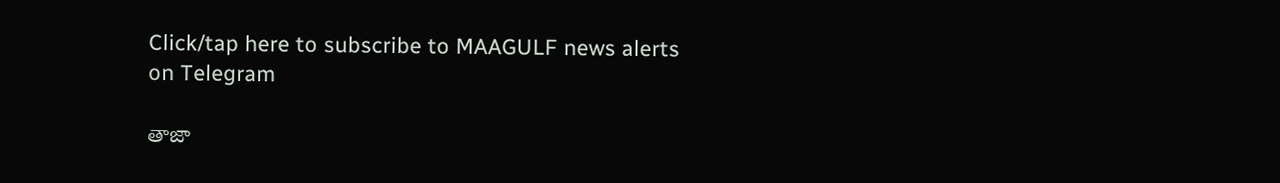Click/tap here to subscribe to MAAGULF news alerts on Telegram

తాజా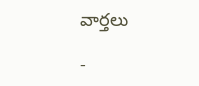వార్తలు

-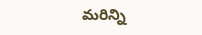మరిన్ని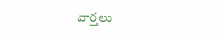వార్తలు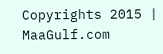Copyrights 2015 | MaaGulf.com